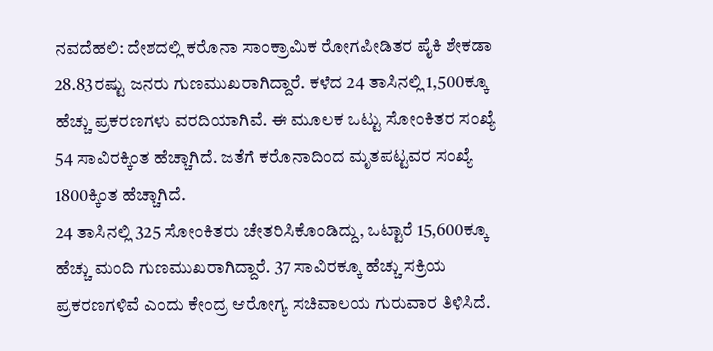ನವದೆಹಲಿ: ದೇಶದಲ್ಲಿ ಕರೊನಾ ಸಾಂಕ್ರಾಮಿಕ ರೋಗಪೀಡಿತರ ಪೈಕಿ ಶೇಕಡಾ 28.83ರಷ್ಟು ಜನರು ಗುಣಮುಖರಾಗಿದ್ದಾರೆ. ಕಳೆದ 24 ತಾಸಿನಲ್ಲಿ 1,500ಕ್ಕೂ ಹೆಚ್ಚು ಪ್ರಕರಣಗಳು ವರದಿಯಾಗಿವೆ. ಈ ಮೂಲಕ ಒಟ್ಟು ಸೋಂಕಿತರ ಸಂಖ್ಯೆ 54 ಸಾವಿರಕ್ಕಿಂತ ಹೆಚ್ಚಾಗಿದೆ. ಜತೆಗೆ ಕರೊನಾದಿಂದ ಮೃತಪಟ್ಟವರ ಸಂಖ್ಯೆ 1800ಕ್ಕಿಂತ ಹೆಚ್ಚಾಗಿದೆ.
24 ತಾಸಿನಲ್ಲಿ 325 ಸೋಂಕಿತರು ಚೇತರಿಸಿಕೊಂಡಿದ್ದು, ಒಟ್ಟಾರೆ 15,600ಕ್ಕೂ ಹೆಚ್ಚು ಮಂದಿ ಗುಣಮುಖರಾಗಿದ್ದಾರೆ. 37 ಸಾವಿರಕ್ಕೂ ಹೆಚ್ಚು ಸಕ್ರಿಯ ಪ್ರಕರಣಗಳಿವೆ ಎಂದು ಕೇಂದ್ರ ಆರೋಗ್ಯ ಸಚಿವಾಲಯ ಗುರುವಾರ ತಿಳಿಸಿದೆ.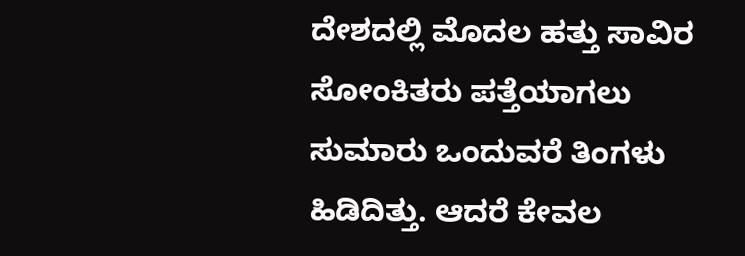ದೇಶದಲ್ಲಿ ಮೊದಲ ಹತ್ತು ಸಾವಿರ ಸೋಂಕಿತರು ಪತ್ತೆಯಾಗಲು ಸುಮಾರು ಒಂದುವರೆ ತಿಂಗಳು ಹಿಡಿದಿತ್ತು. ಆದರೆ ಕೇವಲ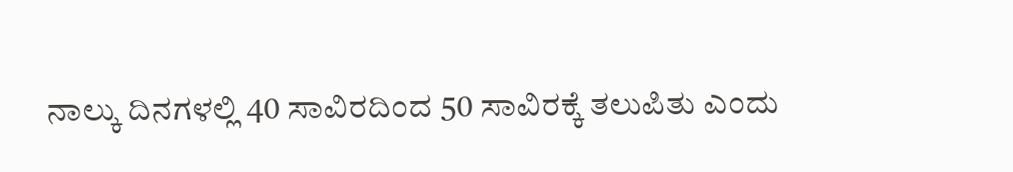ನಾಲ್ಕು ದಿನಗಳಲ್ಲಿ 40 ಸಾವಿರದಿಂದ 50 ಸಾವಿರಕ್ಕೆ ತಲುಪಿತು ಎಂದು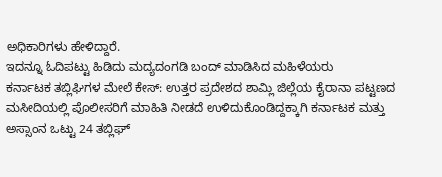ಅಧಿಕಾರಿಗಳು ಹೇಳಿದ್ದಾರೆ.
ಇದನ್ನೂ ಓದಿಪಟ್ಟು ಹಿಡಿದು ಮದ್ಯದಂಗಡಿ ಬಂದ್ ಮಾಡಿಸಿದ ಮಹಿಳೆಯರು
ಕರ್ನಾಟಕ ತಬ್ಲಿಘಿಗಳ ಮೇಲೆ ಕೇಸ್: ಉತ್ತರ ಪ್ರದೇಶದ ಶಾಮ್ಲಿ ಜಿಲ್ಲೆಯ ಕೈರಾನಾ ಪಟ್ಟಣದ ಮಸೀದಿಯಲ್ಲಿ ಪೊಲೀಸರಿಗೆ ಮಾಹಿತಿ ನೀಡದೆ ಉಳಿದುಕೊಂಡಿದ್ದಕ್ಕಾಗಿ ಕರ್ನಾಟಕ ಮತ್ತು ಅಸ್ಸಾಂನ ಒಟ್ಟು 24 ತಬ್ಲಿಘ್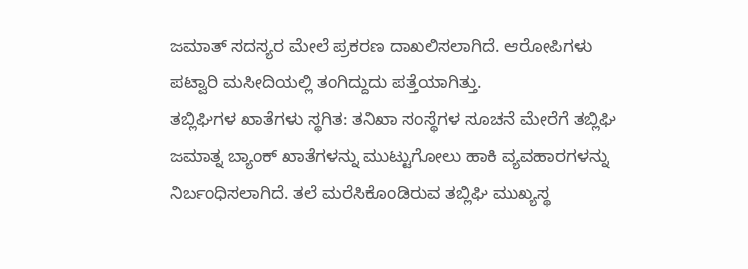ಜಮಾತ್ ಸದಸ್ಯರ ಮೇಲೆ ಪ್ರಕರಣ ದಾಖಲಿಸಲಾಗಿದೆ. ಆರೋಪಿಗಳು ಪಟ್ವಾರಿ ಮಸೀದಿಯಲ್ಲಿ ತಂಗಿದ್ದುದು ಪತ್ತೆಯಾಗಿತ್ತು.
ತಬ್ಲಿಘಿಗಳ ಖಾತೆಗಳು ಸ್ಥಗಿತ: ತನಿಖಾ ಸಂಸ್ಥೆಗಳ ಸೂಚನೆ ಮೇರೆಗೆ ತಬ್ಲಿಘಿ ಜಮಾತ್ನ ಬ್ಯಾಂಕ್ ಖಾತೆಗಳನ್ನು ಮುಟ್ಟುಗೋಲು ಹಾಕಿ ವ್ಯವಹಾರಗಳನ್ನು ನಿರ್ಬಂಧಿಸಲಾಗಿದೆ. ತಲೆ ಮರೆಸಿಕೊಂಡಿರುವ ತಬ್ಲಿಘಿ ಮುಖ್ಯಸ್ಥ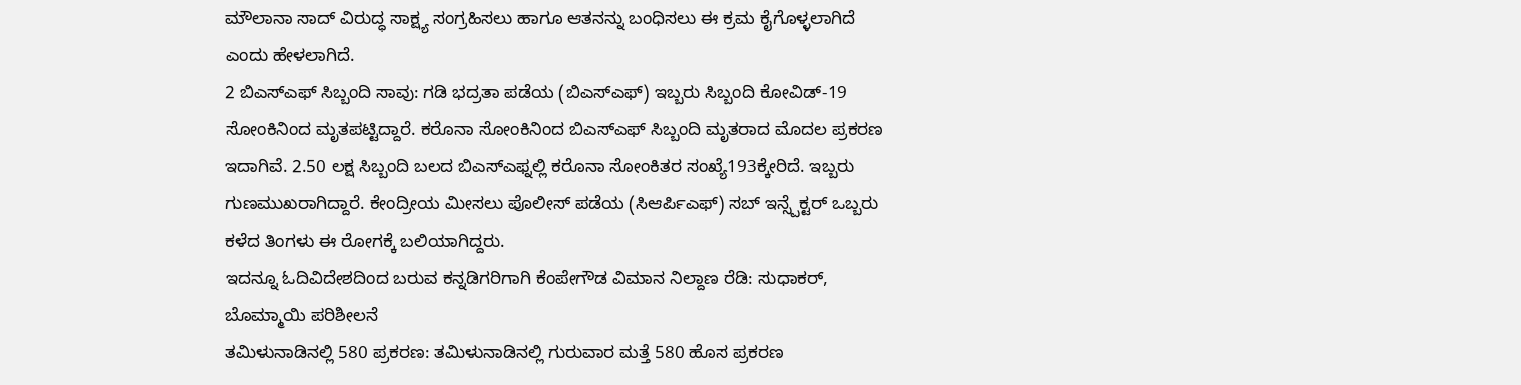ಮೌಲಾನಾ ಸಾದ್ ವಿರುದ್ಧ ಸಾಕ್ಷ್ಯ ಸಂಗ್ರಹಿಸಲು ಹಾಗೂ ಆತನನ್ನು ಬಂಧಿಸಲು ಈ ಕ್ರಮ ಕೈಗೊಳ್ಳಲಾಗಿದೆ ಎಂದು ಹೇಳಲಾಗಿದೆ.
2 ಬಿಎಸ್ಎಫ್ ಸಿಬ್ಬಂದಿ ಸಾವು: ಗಡಿ ಭದ್ರತಾ ಪಡೆಯ (ಬಿಎಸ್ಎಫ್) ಇಬ್ಬರು ಸಿಬ್ಬಂದಿ ಕೋವಿಡ್-19 ಸೋಂಕಿನಿಂದ ಮೃತಪಟ್ಟಿದ್ದಾರೆ. ಕರೊನಾ ಸೋಂಕಿನಿಂದ ಬಿಎಸ್ಎಫ್ ಸಿಬ್ಬಂದಿ ಮೃತರಾದ ಮೊದಲ ಪ್ರಕರಣ ಇದಾಗಿವೆ. 2.50 ಲಕ್ಷ ಸಿಬ್ಬಂದಿ ಬಲದ ಬಿಎಸ್ಎಫ್ನಲ್ಲಿ ಕರೊನಾ ಸೋಂಕಿತರ ಸಂಖ್ಯೆ193ಕ್ಕೇರಿದೆ. ಇಬ್ಬರು ಗುಣಮುಖರಾಗಿದ್ದಾರೆ. ಕೇಂದ್ರೀಯ ಮೀಸಲು ಪೊಲೀಸ್ ಪಡೆಯ (ಸಿಆರ್ಪಿಎಫ್) ಸಬ್ ಇನ್ಸ್ಪೆಕ್ಟರ್ ಒಬ್ಬರು ಕಳೆದ ತಿಂಗಳು ಈ ರೋಗಕ್ಕೆ ಬಲಿಯಾಗಿದ್ದರು.
ಇದನ್ನೂ ಓದಿವಿದೇಶದಿಂದ ಬರುವ ಕನ್ನಡಿಗರಿಗಾಗಿ ಕೆಂಪೇಗೌಡ ವಿಮಾನ ನಿಲ್ದಾಣ ರೆಡಿ: ಸುಧಾಕರ್, ಬೊಮ್ಮಾಯಿ ಪರಿಶೀಲನೆ
ತಮಿಳುನಾಡಿನಲ್ಲಿ 580 ಪ್ರಕರಣ: ತಮಿಳುನಾಡಿನಲ್ಲಿ ಗುರುವಾರ ಮತ್ತೆ 580 ಹೊಸ ಪ್ರಕರಣ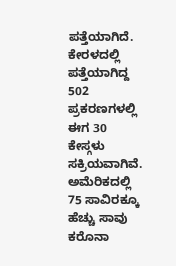ಪತ್ತೆಯಾಗಿದೆ. ಕೇರಳದಲ್ಲಿ ಪತ್ತೆಯಾಗಿದ್ದ 502 ಪ್ರಕರಣಗಳಲ್ಲಿ ಈಗ 30 ಕೇಸ್ಗಳು ಸಕ್ರಿಯವಾಗಿವೆ.
ಅಮೆರಿಕದಲ್ಲಿ 75 ಸಾವಿರಕ್ಕೂ ಹೆಚ್ಚು ಸಾವು
ಕರೊನಾ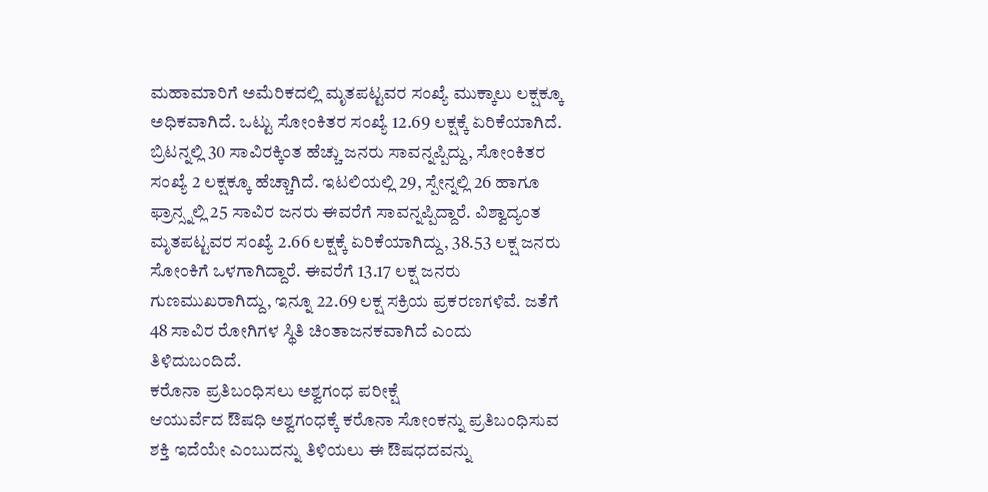ಮಹಾಮಾರಿಗೆ ಅಮೆರಿಕದಲ್ಲಿ ಮೃತಪಟ್ಟವರ ಸಂಖ್ಯೆ ಮುಕ್ಕಾಲು ಲಕ್ಷಕ್ಕೂ ಅಧಿಕವಾಗಿದೆ. ಒಟ್ಟು ಸೋಂಕಿತರ ಸಂಖ್ಯೆ 12.69 ಲಕ್ಷಕ್ಕೆ ಏರಿಕೆಯಾಗಿದೆ. ಬ್ರಿಟನ್ನಲ್ಲಿ 30 ಸಾವಿರಕ್ಕಿಂತ ಹೆಚ್ಚು ಜನರು ಸಾವನ್ನಪ್ಪಿದ್ದು, ಸೋಂಕಿತರ ಸಂಖ್ಯೆ 2 ಲಕ್ಷಕ್ಕೂ ಹೆಚ್ಚಾಗಿದೆ. ಇಟಲಿಯಲ್ಲಿ 29, ಸ್ಪೇನ್ನಲ್ಲಿ 26 ಹಾಗೂ ಫ್ರಾನ್ಸ್ನಲ್ಲಿ 25 ಸಾವಿರ ಜನರು ಈವರೆಗೆ ಸಾವನ್ನಪ್ಪಿದ್ದಾರೆ. ವಿಶ್ವಾದ್ಯಂತ ಮೃತಪಟ್ಟವರ ಸಂಖ್ಯೆ 2.66 ಲಕ್ಷಕ್ಕೆ ಏರಿಕೆಯಾಗಿದ್ದು, 38.53 ಲಕ್ಷ ಜನರು ಸೋಂಕಿಗೆ ಒಳಗಾಗಿದ್ದಾರೆ. ಈವರೆಗೆ 13.17 ಲಕ್ಷ ಜನರು ಗುಣಮುಖರಾಗಿದ್ದು, ಇನ್ನೂ 22.69 ಲಕ್ಷ ಸಕ್ರಿಯ ಪ್ರಕರಣಗಳಿವೆ. ಜತೆಗೆ 48 ಸಾವಿರ ರೋಗಿಗಳ ಸ್ಥಿತಿ ಚಿಂತಾಜನಕವಾಗಿದೆ ಎಂದು ತಿಳಿದುಬಂದಿದೆ.
ಕರೊನಾ ಪ್ರತಿಬಂಧಿಸಲು ಅಶ್ವಗಂಧ ಪರೀಕ್ಷೆ
ಆಯುರ್ವೆದ ಔಷಧಿ ಅಶ್ವಗಂಧಕ್ಕೆ ಕರೊನಾ ಸೋಂಕನ್ನು ಪ್ರತಿಬಂಧಿಸುವ ಶಕ್ತಿ ಇದೆಯೇ ಎಂಬುದನ್ನು ತಿಳಿಯಲು ಈ ಔಷಧದವನ್ನು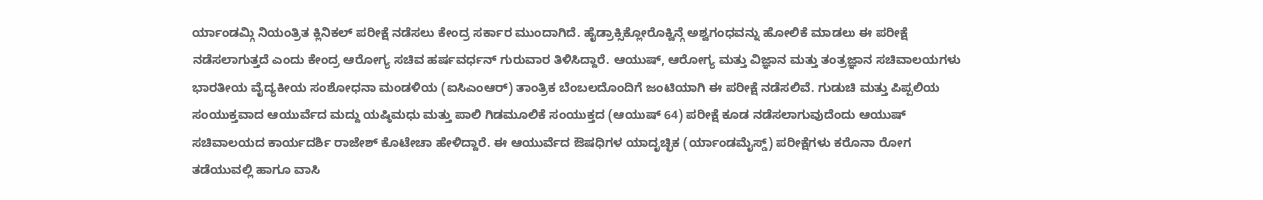ರ್ಯಾಂಡಮ್ಗಿ ನಿಯಂತ್ರಿತ ಕ್ಲಿನಿಕಲ್ ಪರೀಕ್ಷೆ ನಡೆಸಲು ಕೇಂದ್ರ ಸರ್ಕಾರ ಮುಂದಾಗಿದೆ. ಹೈಡ್ರಾಕ್ಸಿಕ್ಲೋರೊಕ್ವಿನ್ಗೆ ಅಶ್ವಗಂಧವನ್ನು ಹೋಲಿಕೆ ಮಾಡಲು ಈ ಪರೀಕ್ಷೆ ನಡೆಸಲಾಗುತ್ತದೆ ಎಂದು ಕೇಂದ್ರ ಆರೋಗ್ಯ ಸಚಿವ ಹರ್ಷವರ್ಧನ್ ಗುರುವಾರ ತಿಳಿಸಿದ್ದಾರೆ. ಆಯುಷ್, ಆರೋಗ್ಯ ಮತ್ತು ವಿಜ್ಞಾನ ಮತ್ತು ತಂತ್ರಜ್ಞಾನ ಸಚಿವಾಲಯಗಳು ಭಾರತೀಯ ವೈದ್ಯಕೀಯ ಸಂಶೋಧನಾ ಮಂಡಳಿಯ (ಐಸಿಎಂಆರ್) ತಾಂತ್ರಿಕ ಬೆಂಬಲದೊಂದಿಗೆ ಜಂಟಿಯಾಗಿ ಈ ಪರೀಕ್ಷೆ ನಡೆಸಲಿವೆ. ಗುಡುಚಿ ಮತ್ತು ಪಿಪ್ಪಲಿಯ ಸಂಯುಕ್ತವಾದ ಆಯುರ್ವೆದ ಮದ್ದು ಯಷ್ಠಿಮಧು ಮತ್ತು ಪಾಲಿ ಗಿಡಮೂಲಿಕೆ ಸಂಯುಕ್ತದ (ಆಯುಷ್ 64) ಪರೀಕ್ಷೆ ಕೂಡ ನಡೆಸಲಾಗುವುದೆಂದು ಆಯುಷ್ ಸಚಿವಾಲಯದ ಕಾರ್ಯದರ್ಶಿ ರಾಜೇಶ್ ಕೊಟೇಚಾ ಹೇಳಿದ್ದಾರೆ. ಈ ಆಯುರ್ವೆದ ಔಷಧಿಗಳ ಯಾದೃಚ್ಛಿಕ (ರ್ಯಾಂಡಮೈಸ್ಡ್) ಪರೀಕ್ಷೆಗಳು ಕರೊನಾ ರೋಗ ತಡೆಯುವಲ್ಲಿ ಹಾಗೂ ವಾಸಿ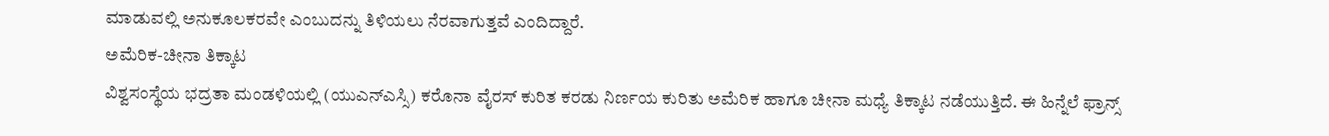ಮಾಡುವಲ್ಲಿ ಅನುಕೂಲಕರವೇ ಎಂಬುದನ್ನು ತಿಳಿಯಲು ನೆರವಾಗುತ್ತವೆ ಎಂದಿದ್ದಾರೆ.
ಅಮೆರಿಕ-ಚೀನಾ ತಿಕ್ಕಾಟ
ವಿಶ್ವಸಂಸ್ಥೆಯ ಭದ್ರತಾ ಮಂಡಳಿಯಲ್ಲಿ (ಯುಎನ್ಎಸ್ಸಿ) ಕರೊನಾ ವೈರಸ್ ಕುರಿತ ಕರಡು ನಿರ್ಣಯ ಕುರಿತು ಅಮೆರಿಕ ಹಾಗೂ ಚೀನಾ ಮಧ್ಯೆ ತಿಕ್ಕಾಟ ನಡೆಯುತ್ತಿದೆ. ಈ ಹಿನ್ನೆಲೆ ಫ್ರಾನ್ಸ್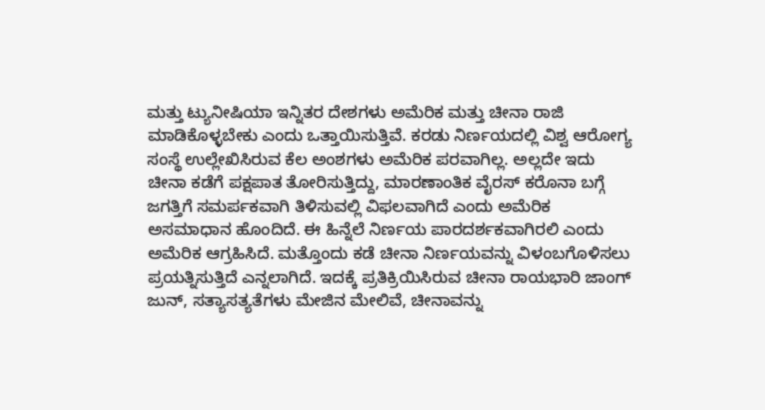ಮತ್ತು ಟ್ಯುನೀಷಿಯಾ ಇನ್ನಿತರ ದೇಶಗಳು ಅಮೆರಿಕ ಮತ್ತು ಚೀನಾ ರಾಜಿ ಮಾಡಿಕೊಳ್ಳಬೇಕು ಎಂದು ಒತ್ತಾಯಿಸುತ್ತಿವೆ. ಕರಡು ನಿರ್ಣಯದಲ್ಲಿ ವಿಶ್ವ ಆರೋಗ್ಯ ಸಂಸ್ಥೆ ಉಲ್ಲೇಖಿಸಿರುವ ಕೆಲ ಅಂಶಗಳು ಅಮೆರಿಕ ಪರವಾಗಿಲ್ಲ. ಅಲ್ಲದೇ ಇದು ಚೀನಾ ಕಡೆಗೆ ಪಕ್ಷಪಾತ ತೋರಿಸುತ್ತಿದ್ದು, ಮಾರಣಾಂತಿಕ ವೈರಸ್ ಕರೊನಾ ಬಗ್ಗೆ ಜಗತ್ತಿಗೆ ಸಮರ್ಪಕವಾಗಿ ತಿಳಿಸುವಲ್ಲಿ ವಿಫಲವಾಗಿದೆ ಎಂದು ಅಮೆರಿಕ ಅಸಮಾಧಾನ ಹೊಂದಿದೆ. ಈ ಹಿನ್ನೆಲೆ ನಿರ್ಣಯ ಪಾರದರ್ಶಕವಾಗಿರಲಿ ಎಂದು ಅಮೆರಿಕ ಆಗ್ರಹಿಸಿದೆ. ಮತ್ತೊಂದು ಕಡೆ ಚೀನಾ ನಿರ್ಣಯವನ್ನು ವಿಳಂಬಗೊಳಿಸಲು ಪ್ರಯತ್ನಿಸುತ್ತಿದೆ ಎನ್ನಲಾಗಿದೆ. ಇದಕ್ಕೆ ಪ್ರತಿಕ್ರಿಯಿಸಿರುವ ಚೀನಾ ರಾಯಭಾರಿ ಜಾಂಗ್ ಜುನ್, ಸತ್ಯಾಸತ್ಯತೆಗಳು ಮೇಜಿನ ಮೇಲಿವೆ, ಚೀನಾವನ್ನು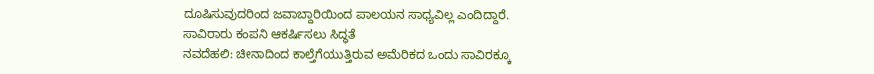ದೂಷಿಸುವುದರಿಂದ ಜವಾಬ್ದಾರಿಯಿಂದ ಪಾಲಯನ ಸಾಧ್ಯವಿಲ್ಲ ಎಂದಿದ್ದಾರೆ.
ಸಾವಿರಾರು ಕಂಪನಿ ಆಕರ್ಷಿಸಲು ಸಿದ್ಧತೆ
ನವದೆಹಲಿ: ಚೀನಾದಿಂದ ಕಾಲ್ತೆಗೆಯುತ್ತಿರುವ ಅಮೆರಿಕದ ಒಂದು ಸಾವಿರಕ್ಕೂ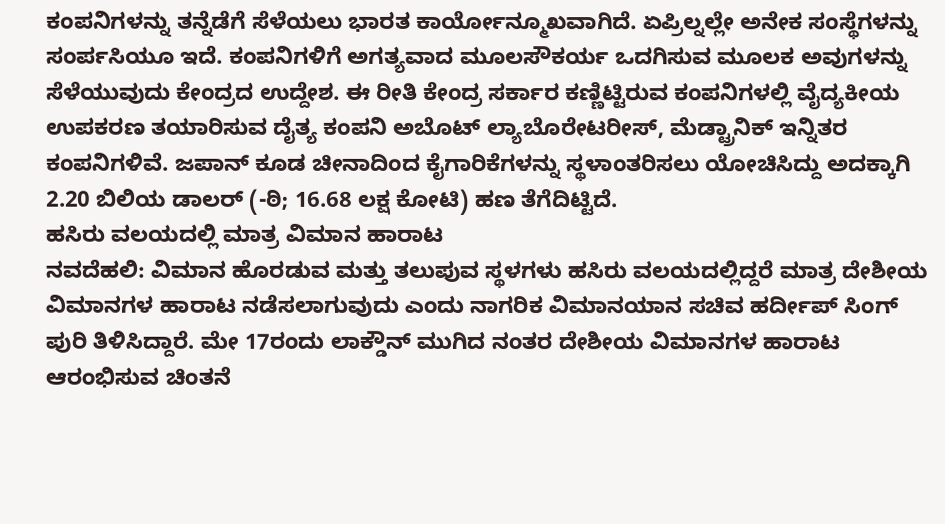ಕಂಪನಿಗಳನ್ನು ತನ್ನೆಡೆಗೆ ಸೆಳೆಯಲು ಭಾರತ ಕಾರ್ಯೋನ್ಮೂಖವಾಗಿದೆ. ಏಪ್ರಿಲ್ನಲ್ಲೇ ಅನೇಕ ಸಂಸ್ಥೆಗಳನ್ನು ಸಂರ್ಪಸಿಯೂ ಇದೆ. ಕಂಪನಿಗಳಿಗೆ ಅಗತ್ಯವಾದ ಮೂಲಸೌಕರ್ಯ ಒದಗಿಸುವ ಮೂಲಕ ಅವುಗಳನ್ನು ಸೆಳೆಯುವುದು ಕೇಂದ್ರದ ಉದ್ದೇಶ. ಈ ರೀತಿ ಕೇಂದ್ರ ಸರ್ಕಾರ ಕಣ್ಣಿಟ್ಟಿರುವ ಕಂಪನಿಗಳಲ್ಲಿ ವೈದ್ಯಕೀಯ ಉಪಕರಣ ತಯಾರಿಸುವ ದೈತ್ಯ ಕಂಪನಿ ಅಬೊಟ್ ಲ್ಯಾಬೊರೇಟರೀಸ್, ಮೆಡ್ಟ್ರಾನಿಕ್ ಇನ್ನಿತರ ಕಂಪನಿಗಳಿವೆ. ಜಪಾನ್ ಕೂಡ ಚೀನಾದಿಂದ ಕೈಗಾರಿಕೆಗಳನ್ನು ಸ್ಥಳಾಂತರಿಸಲು ಯೋಚಿಸಿದ್ದು ಅದಕ್ಕಾಗಿ 2.20 ಬಿಲಿಯ ಡಾಲರ್ (-ಠಿ; 16.68 ಲಕ್ಷ ಕೋಟಿ) ಹಣ ತೆಗೆದಿಟ್ಟಿದೆ.
ಹಸಿರು ವಲಯದಲ್ಲಿ ಮಾತ್ರ ವಿಮಾನ ಹಾರಾಟ
ನವದೆಹಲಿ: ವಿಮಾನ ಹೊರಡುವ ಮತ್ತು ತಲುಪುವ ಸ್ಥಳಗಳು ಹಸಿರು ವಲಯದಲ್ಲಿದ್ದರೆ ಮಾತ್ರ ದೇಶೀಯ ವಿಮಾನಗಳ ಹಾರಾಟ ನಡೆಸಲಾಗುವುದು ಎಂದು ನಾಗರಿಕ ವಿಮಾನಯಾನ ಸಚಿವ ಹರ್ದೀಪ್ ಸಿಂಗ್ ಪುರಿ ತಿಳಿಸಿದ್ದಾರೆ. ಮೇ 17ರಂದು ಲಾಕ್ಡೌನ್ ಮುಗಿದ ನಂತರ ದೇಶೀಯ ವಿಮಾನಗಳ ಹಾರಾಟ ಆರಂಭಿಸುವ ಚಿಂತನೆ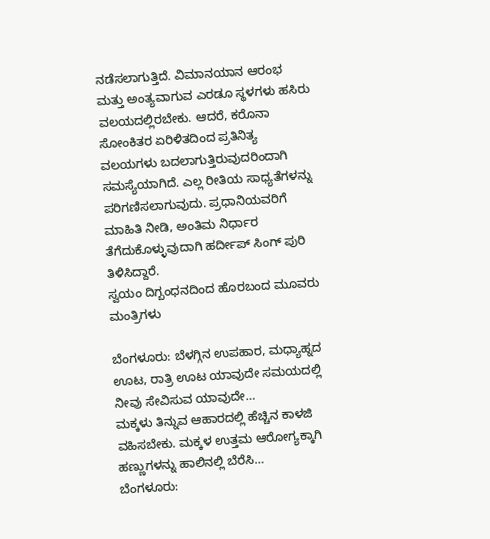ನಡೆಸಲಾಗುತ್ತಿದೆ. ವಿಮಾನಯಾನ ಆರಂಭ ಮತ್ತು ಅಂತ್ಯವಾಗುವ ಎರಡೂ ಸ್ಥಳಗಳು ಹಸಿರು ವಲಯದಲ್ಲಿರಬೇಕು. ಆದರೆ, ಕರೊನಾ ಸೋಂಕಿತರ ಏರಿಳಿತದಿಂದ ಪ್ರತಿನಿತ್ಯ ವಲಯಗಳು ಬದಲಾಗುತ್ತಿರುವುದರಿಂದಾಗಿ ಸಮಸ್ಯೆಯಾಗಿದೆ. ಎಲ್ಲ ರೀತಿಯ ಸಾಧ್ಯತೆಗಳನ್ನು ಪರಿಗಣಿಸಲಾಗುವುದು. ಪ್ರಧಾನಿಯವರಿಗೆ ಮಾಹಿತಿ ನೀಡಿ, ಅಂತಿಮ ನಿರ್ಧಾರ ತೆಗೆದುಕೊಳ್ಳುವುದಾಗಿ ಹರ್ದೀಪ್ ಸಿಂಗ್ ಪುರಿ ತಿಳಿಸಿದ್ದಾರೆ.
ಸ್ವಯಂ ದಿಗ್ಬಂಧನದಿಂದ ಹೊರಬಂದ ಮೂವರು ಮಂತ್ರಿಗಳು

ಬೆಂಗಳೂರು: ಬೆಳಗ್ಗಿನ ಉಪಹಾರ, ಮಧ್ಯಾಹ್ನದ ಊಟ, ರಾತ್ರಿ ಊಟ ಯಾವುದೇ ಸಮಯದಲ್ಲಿ ನೀವು ಸೇವಿಸುವ ಯಾವುದೇ…
ಮಕ್ಕಳು ತಿನ್ನುವ ಆಹಾರದಲ್ಲಿ ಹೆಚ್ಚಿನ ಕಾಳಜಿ ವಹಿಸಬೇಕು. ಮಕ್ಕಳ ಉತ್ತಮ ಆರೋಗ್ಯಕ್ಕಾಗಿ ಹಣ್ಣುಗಳನ್ನು ಹಾಲಿನಲ್ಲಿ ಬೆರೆಸಿ…
ಬೆಂಗಳೂರು: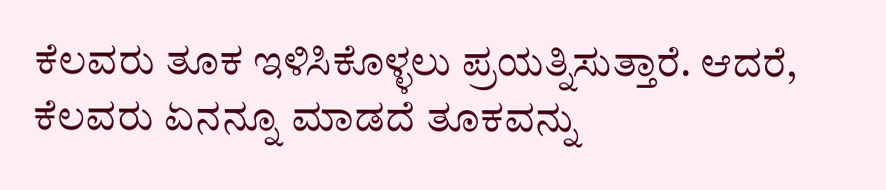ಕೆಲವರು ತೂಕ ಇಳಿಸಿಕೊಳ್ಳಲು ಪ್ರಯತ್ನಿಸುತ್ತಾರೆ. ಆದರೆ, ಕೆಲವರು ಏನನ್ನೂ ಮಾಡದೆ ತೂಕವನ್ನು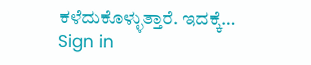ಕಳೆದುಕೊಳ್ಳುತ್ತಾರೆ. ಇದಕ್ಕೆ…
Sign in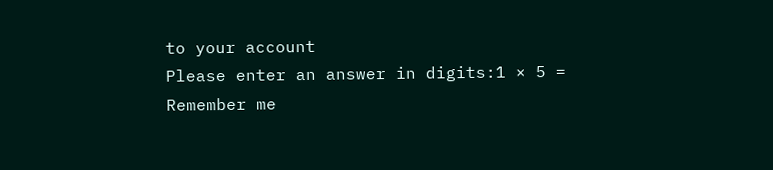to your account
Please enter an answer in digits:1 × 5 =
Remember me